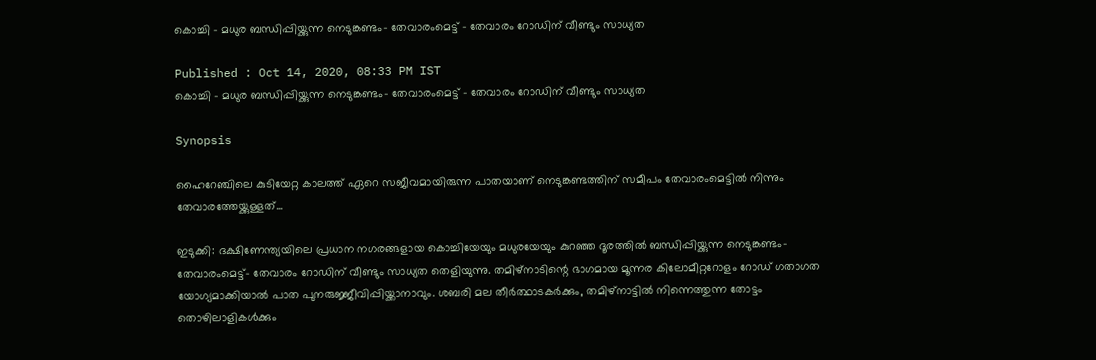കൊച്ചി - മധുര ബന്ധിപ്പിയ്ക്കുന്ന നെടുങ്കണ്ടം- തേവാരംമെട്ട് - തേവാരം റോഡിന് വീണ്ടും സാധ്യത

Published : Oct 14, 2020, 08:33 PM IST
കൊച്ചി - മധുര ബന്ധിപ്പിയ്ക്കുന്ന നെടുങ്കണ്ടം- തേവാരംമെട്ട് - തേവാരം റോഡിന് വീണ്ടും സാധ്യത

Synopsis

ഹൈറേഞ്ചിലെ കുടിയേറ്റ കാലത്ത് ഏറെ സജീവമായിരുന്ന പാതയാണ് നെടുങ്കണ്ടത്തിന് സമീപം തേവാരംമെട്ടില്‍ നിന്നും തേവാരത്തേയ്ക്കുള്ളത്...

ഇടുക്കി: ദക്ഷിണേന്ത്യയിലെ പ്രധാന നഗരങ്ങളായ കൊച്ചിയേയും മധുരയേയും കുറഞ്ഞ ദൂരത്തില്‍ ബന്ധിപ്പിയ്ക്കുന്ന നെടുങ്കണ്ടം- തേവാരംമെട്ട്- തേവാരം റോഡിന് വീണ്ടും സാധ്യത തെളിയുന്നു. തമിഴ്നാടിന്റെ ഭാഗമായ മൂന്നര കിലോമീറ്ററോളം റോഡ് ഗതാഗത യോഗ്യമാക്കിയാല്‍ പാത പുനരുജ്ജീവിപ്പിയ്ക്കാനാവും. ശബരി മല തീര്‍ത്ഥാടകര്‍ക്കും, തമിഴ്നാട്ടില്‍ നിന്നെത്തുന്ന തോട്ടം തൊഴിലാളികള്‍ക്കും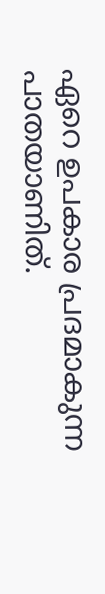ഏറെ ഉപകാര പ്രദമാകുന്ന പാതയാണിത്.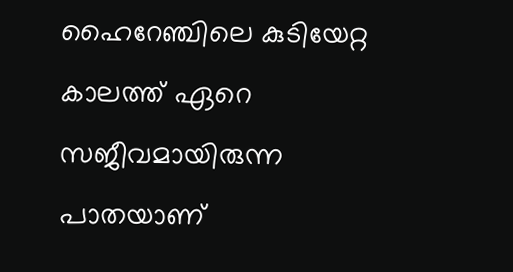ഹൈറേഞ്ചിലെ കുടിയേറ്റ കാലത്ത് ഏറെ സജീവമായിരുന്ന പാതയാണ്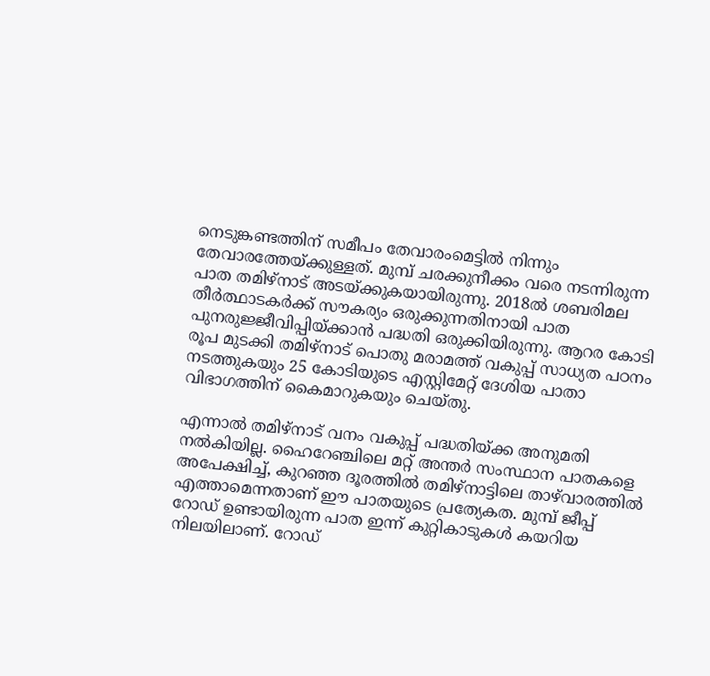നെടുങ്കണ്ടത്തിന് സമീപം തേവാരംമെട്ടില്‍ നിന്നും തേവാരത്തേയ്ക്കുള്ളത്. മുമ്പ് ചരക്കുനീക്കം വരെ നടന്നിരുന്ന പാത തമിഴ്നാട് അടയ്ക്കുകയായിരുന്നു. 2018ല്‍ ശബരിമല തീര്‍ത്ഥാടകര്‍ക്ക് സൗകര്യം ഒരുക്കുന്നതിനായി പാത പുനരുജ്ജീവിപ്പിയ്ക്കാന്‍ പദ്ധതി ഒരുക്കിയിരുന്നു. ആറര കോടി രൂപ മുടക്കി തമിഴ്നാട് പൊതു മരാമത്ത് വകുപ്പ് സാധ്യത പഠനം നടത്തുകയും 25 കോടിയുടെ എസ്റ്റിമേറ്റ് ദേശിയ പാതാ വിഭാഗത്തിന് കൈമാറുകയും ചെയ്തു.

എന്നാല്‍ തമിഴ്നാട് വനം വകുപ്പ് പദ്ധതിയ്ക്ക അനുമതി നല്‍കിയില്ല. ഹൈറേഞ്ചിലെ മറ്റ് അന്തര്‍ സംസ്ഥാന പാതകളെ അപേക്ഷിച്ച്, കുറഞ്ഞ ദൂരത്തില്‍ തമിഴ്നാട്ടിലെ താഴ്‌വാരത്തില്‍ എത്താമെന്നതാണ് ഈ പാതയുടെ പ്രത്യേകത. മുമ്പ് ജീപ്പ് റോഡ് ഉണ്ടായിരുന്ന പാത ഇന്ന് കുറ്റികാടുകള്‍ കയറിയ നിലയിലാണ്. റോഡ്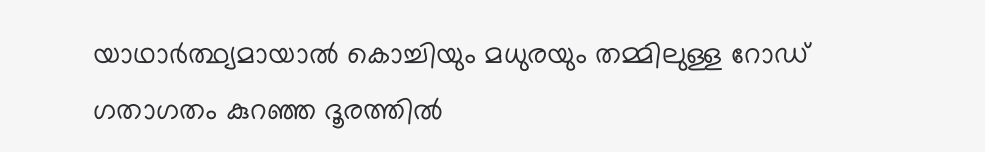യാഥാര്‍ത്ഥ്യമായാല്‍ കൊച്ചിയും മധുരയും തമ്മിലുള്ള റോഡ് ഗതാഗതം കുറഞ്ഞ ദൂരത്തില്‍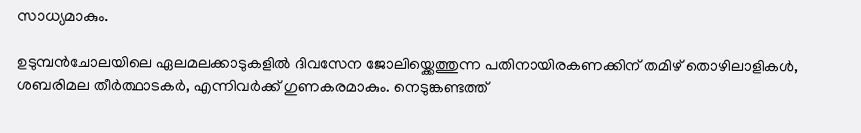സാധ്യമാകും.

ഉടുമ്പന്‍ചോലയിലെ ഏലമലക്കാടുകളില്‍ ദിവസേന ജോലിയ്ക്കെത്തുന്ന പതിനായിരകണക്കിന് തമിഴ് തൊഴിലാളികള്‍, ശബരിമല തീര്‍ത്ഥാടകര്‍, എന്നിവര്‍ക്ക് ഗുണകരമാകും. നെടുങ്കണ്ടത്ത്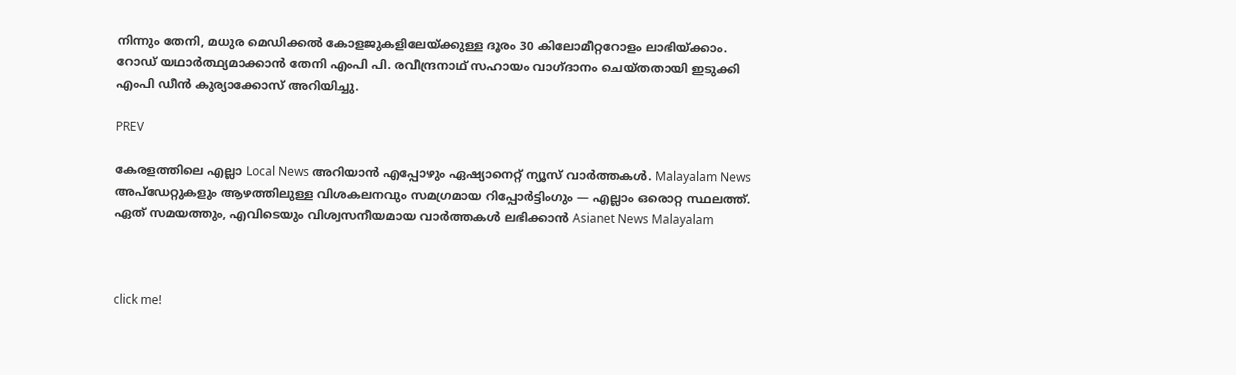നിന്നും തേനി, മധുര മെഡിക്കല്‍ കോളജുകളിലേയ്ക്കുള്ള ദൂരം 30 കിലോമീറ്ററോളം ലാഭിയ്ക്കാം. റോഡ് യഥാര്‍ത്ഥ്യമാക്കാന്‍ തേനി എംപി പി. രവീന്ദ്രനാഥ് സഹായം വാഗ്ദാനം ചെയ്തതായി ഇടുക്കി എംപി ഡീന്‍ കുര്യാക്കോസ് അറിയിച്ചു.

PREV

കേരളത്തിലെ എല്ലാ Local News അറിയാൻ എപ്പോഴും ഏഷ്യാനെറ്റ് ന്യൂസ് വാർത്തകൾ. Malayalam News  അപ്‌ഡേറ്റുകളും ആഴത്തിലുള്ള വിശകലനവും സമഗ്രമായ റിപ്പോർട്ടിംഗും — എല്ലാം ഒരൊറ്റ സ്ഥലത്ത്. ഏത് സമയത്തും, എവിടെയും വിശ്വസനീയമായ വാർത്തകൾ ലഭിക്കാൻ Asianet News Malayalam



click me!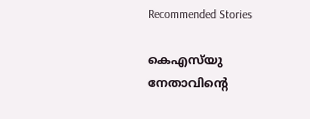Recommended Stories

കെഎസ്‍യു നേതാവിന്റെ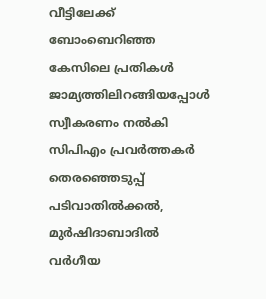വീട്ടിലേക്ക് ബോംബെറിഞ്ഞ കേസിലെ പ്രതികൾ ജാമ്യത്തിലിറങ്ങിയപ്പോൾ സ്വീകരണം നൽകി സിപിഎം പ്രവർത്തകർ
തെരഞ്ഞെടുപ്പ് പടിവാതിൽക്കൽ, മുർഷിദാബാദിൽ വർഗീയ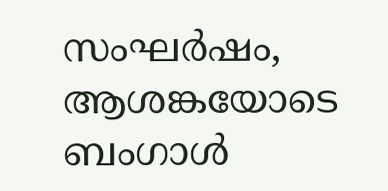സംഘർഷം, ആശങ്കയോടെ ബംഗാൾ